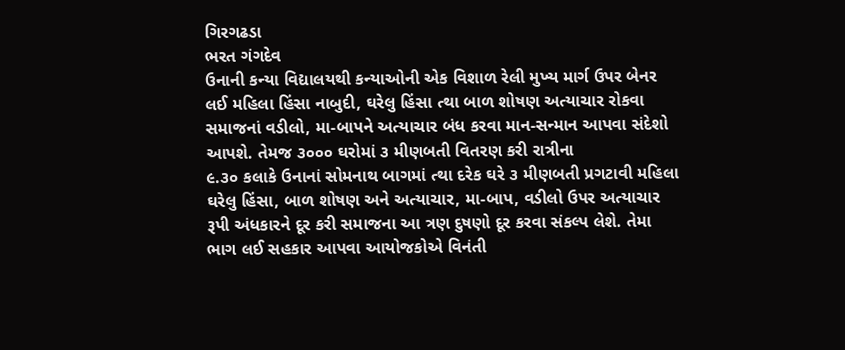ગિરગઢડા
ભરત ગંગદેવ
ઉનાની કન્યા વિદ્યાલયથી કન્યાઓની એક વિશાળ રેલી મુખ્ય માર્ગ ઉપર બેનર લઈ મહિલા હિંસા નાબુદી, ઘરેલુ હિંસા ત્થા બાળ શોષણ અત્યાચાર રોકવા સમાજનાં વડીલો, મા-બાપને અત્યાચાર બંધ કરવા માન-સન્માન આપવા સંદેશો આપશે. તેમજ ૩૦૦૦ ઘરોમાં ૩ મીણબતી વિતરણ કરી રાત્રીના
૯.૩૦ કલાકે ઉનાનાં સોમનાથ બાગમાં ત્થા દરેક ઘરે ૩ મીણબતી પ્રગટાવી મહિલા ઘરેલુ હિંસા, બાળ શોષણ અને અત્યાચાર, મા-બાપ, વડીલો ઉપર અત્યાચાર રૂપી અંધકારને દૂર કરી સમાજના આ ત્રણ દુષણો દૂર કરવા સંકલ્પ લેશે. તેમા ભાગ લઈ સહકાર આપવા આયોજકોએ વિનંતી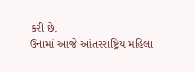કરી છે.
ઉનામાં આજે આંતરરાષ્ટ્રિય મહિલા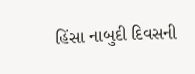હિંસા નાબુદી દિવસની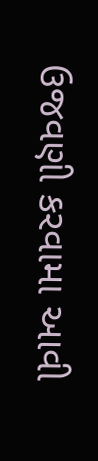ઉજવણી કરવામા આવી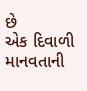છે
એક દિવાળી માનવતાની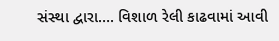સંસ્થા દ્વારા…. વિશાળ રેલી કાઢવામાં આવી